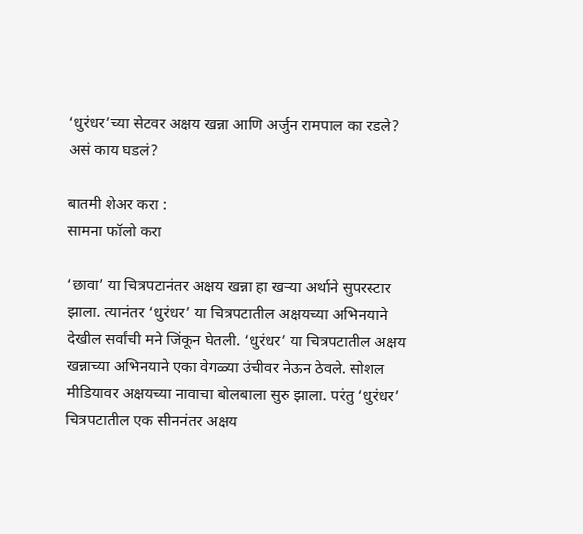‘धुरंधर’च्या सेटवर अक्षय खन्ना आणि अर्जुन रामपाल का रडले? असं काय घडलं?

बातमी शेअर करा :
सामना फॉलो करा

‘छावा’ या चित्रपटानंतर अक्षय खन्ना हा खऱ्या अर्थाने सुपरस्टार झाला. त्यानंतर ‘धुरंधर’ या चित्रपटातील अक्षयच्या अभिनयाने देखील सर्वांची मने जिंकून घेतली. ‘धुरंधर’ या चित्रपटातील अक्षय खन्नाच्या अभिनयाने एका वेगळ्या उंचीवर नेऊन ठेवले. सोशल मीडियावर अक्षयच्या नावाचा बोलबाला सुरु झाला. परंतु ‘धुरंधर’ चित्रपटातील एक सीननंतर अक्षय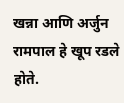खन्ना आणि अर्जुन रामपाल हे खूप रडले होते.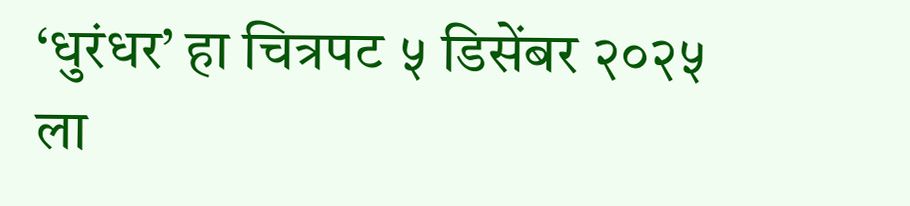‘धुरंधर’ हा चित्रपट ५ डिसेंबर २०२५ ला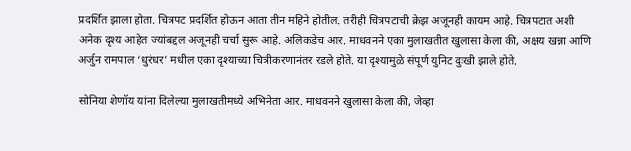प्रदर्शित झाला होता. चित्रपट प्रदर्शित होऊन आता तीन महिने होतील. तरीही चित्रपटाची क्रेझ अजूनही कायम आहे. चित्रपटात अशी अनेक दृश्य आहेत ज्यांबद्दल अजूनही चर्चा सुरू आहे. अलिकडेच आर. माधवनने एका मुलाखतीत खुलासा केला की, अक्षय खन्ना आणि अर्जुन रामपाल ‘धुरंधर’ मधील एका दृश्याच्या चित्रीकरणानंतर रडले होते. या दृश्यामुळे संपूर्ण युनिट दुःखी झाले होते.

सोनिया शेणॉय यांना दिलेल्या मुलाखतीमध्ये अभिनेता आर. माधवनने खुलासा केला की, जेव्हा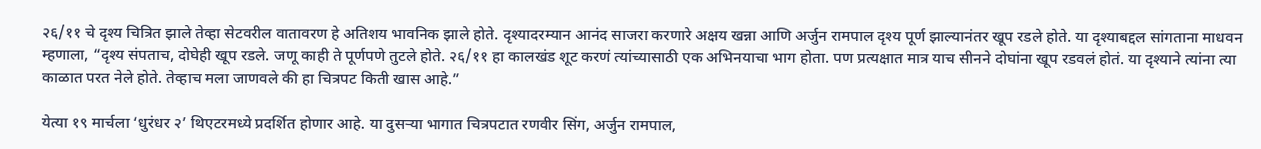२६/११ चे दृश्य चित्रित झाले तेव्हा सेटवरील वातावरण हे अतिशय भावनिक झाले होते. दृश्यादरम्यान आनंद साजरा करणारे अक्षय खन्ना आणि अर्जुन रामपाल दृश्य पूर्ण झाल्यानंतर खूप रडले होते. या दृश्याबद्दल सांगताना माधवन म्हणाला, “दृश्य संपताच, दोघेही खूप रडले. जणू काही ते पूर्णपणे तुटले होते. २६/११ हा कालखंड शूट करणं त्यांच्यासाठी एक अभिनयाचा भाग होता. पण प्रत्यक्षात मात्र याच सीनने दोघांना खूप रडवलं होतं. या दृश्याने त्यांना त्या काळात परत नेले होते. तेव्हाच मला जाणवले की हा चित्रपट किती खास आहे.”

येत्या १९ मार्चला ‘धुरंधर २’ थिएटरमध्ये प्रदर्शित होणार आहे. या दुसऱ्या भागात चित्रपटात रणवीर सिंग, अर्जुन रामपाल,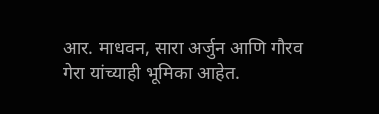आर. माधवन, सारा अर्जुन आणि गौरव गेरा यांच्याही भूमिका आहेत.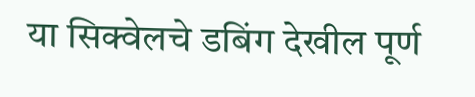या सिक्वेलचे डबिंग देखील पूर्ण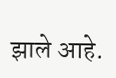झाले आहे.